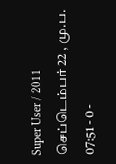Super User / 2011 செப்டெம்பர் 22 , மு.ப. 07:51 - 0 -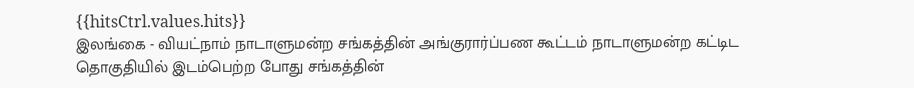{{hitsCtrl.values.hits}}
இலங்கை - வியட்நாம் நாடாளுமன்ற சங்கத்தின் அங்குரார்ப்பண கூட்டம் நாடாளுமன்ற கட்டிட தொகுதியில் இடம்பெற்ற போது சங்கத்தின்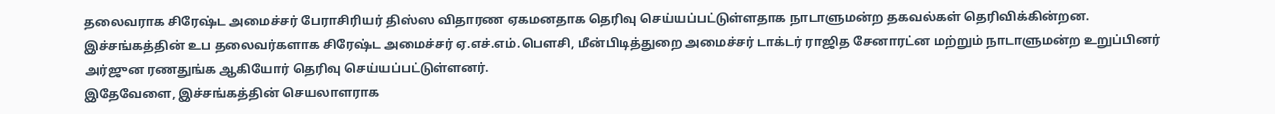தலைவராக சிரேஷ்ட அமைச்சர் பேராசிரியர் திஸ்ஸ விதாரண ஏகமனதாக தெரிவு செய்யப்பட்டுள்ளதாக நாடாளுமன்ற தகவல்கள் தெரிவிக்கின்றன.
இச்சங்கத்தின் உப தலைவர்களாக சிரேஷ்ட அமைச்சர் ஏ.எச்.எம்.பௌசி, மீன்பிடித்துறை அமைச்சர் டாக்டர் ராஜித சேனாரட்ன மற்றும் நாடாளுமன்ற உறுப்பினர் அர்ஜுன ரணதுங்க ஆகியோர் தெரிவு செய்யப்பட்டுள்ளனர்.
இதேவேளை, இச்சங்கத்தின் செயலாளராக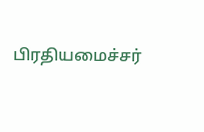பிரதியமைச்சர்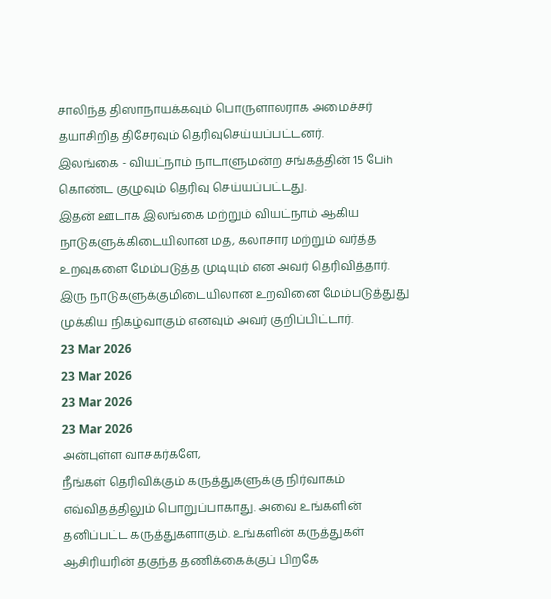சாலிந்த திஸாநாயக்கவும் பொருளாலராக அமைச்சர் தயாசிறித திசேரவும் தெரிவுசெய்யப்பட்டனர்.
இலங்கை - வியட்நாம் நாடாளுமன்ற சங்கத்தின் 15 பேih கொண்ட குழுவும் தெரிவு செய்யப்பட்டது.
இதன் ஊடாக இலங்கை மற்றும் வியட்நாம் ஆகிய நாடுகளுக்கிடையிலான மத, கலாசார மற்றும் வர்த்த உறவுகளை மேம்படுத்த முடியும் என அவர் தெரிவித்தார்.
இரு நாடுகளுக்குமிடையிலான உறவினை மேம்படுத்துது முக்கிய நிகழ்வாகும் எனவும் அவர் குறிப்பிட்டார்.
23 Mar 2026
23 Mar 2026
23 Mar 2026
23 Mar 2026
அன்புள்ள வாசகர்களே,
நீங்கள் தெரிவிக்கும் கருத்துகளுக்கு நிர்வாகம் எவ்விதத்திலும் பொறுப்பாகாது. அவை உங்களின் தனிப்பட்ட கருத்துகளாகும். உங்களின் கருத்துகள் ஆசிரியரின் தகுந்த தணிக்கைக்குப் பிறகே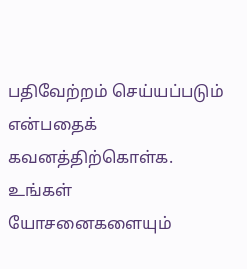பதிவேற்றம் செய்யப்படும் என்பதைக் கவனத்திற்கொள்க. உங்கள் யோசனைகளையும்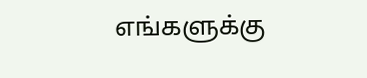எங்களுக்கு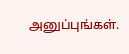அனுப்புங்கள்.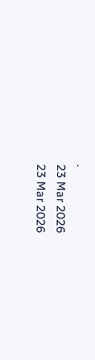.
23 Mar 2026
23 Mar 2026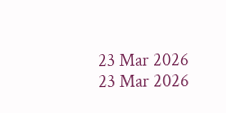23 Mar 2026
23 Mar 2026